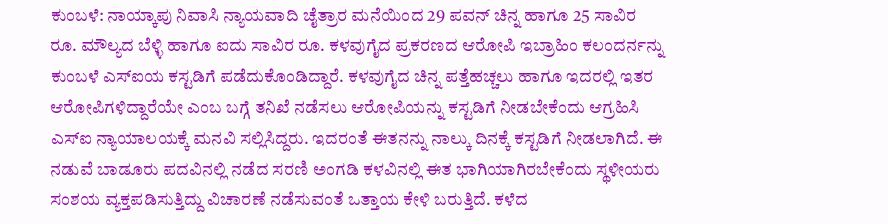ಕುಂಬಳೆ: ನಾಯ್ಕಾಪು ನಿವಾಸಿ ನ್ಯಾಯವಾದಿ ಚೈತ್ರಾರ ಮನೆಯಿಂದ 29 ಪವನ್ ಚಿನ್ನ ಹಾಗೂ 25 ಸಾವಿರ ರೂ. ಮೌಲ್ಯದ ಬೆಳ್ಳಿ ಹಾಗೂ ಐದು ಸಾವಿರ ರೂ. ಕಳವುಗೈದ ಪ್ರಕರಣದ ಆರೋಪಿ ಇಬ್ರಾಹಿಂ ಕಲಂದರ್ನನ್ನು ಕುಂಬಳೆ ಎಸ್ಐಯ ಕಸ್ಟಡಿಗೆ ಪಡೆದುಕೊಂಡಿದ್ದಾರೆ. ಕಳವುಗೈದ ಚಿನ್ನ ಪತ್ತೆಹಚ್ಚಲು ಹಾಗೂ ಇದರಲ್ಲಿ ಇತರ ಆರೋಪಿಗಳಿದ್ದಾರೆಯೇ ಎಂಬ ಬಗ್ಗೆ ತನಿಖೆ ನಡೆಸಲು ಆರೋಪಿಯನ್ನು ಕಸ್ಟಡಿಗೆ ನೀಡಬೇಕೆಂದು ಆಗ್ರಹಿಸಿ ಎಸ್ಐ ನ್ಯಾಯಾಲಯಕ್ಕೆ ಮನವಿ ಸಲ್ಲಿಸಿದ್ದರು. ಇದರಂತೆ ಈತನನ್ನು ನಾಲ್ಕು ದಿನಕ್ಕೆ ಕಸ್ಟಡಿಗೆ ನೀಡಲಾಗಿದೆ. ಈ ನಡುವೆ ಬಾಡೂರು ಪದವಿನಲ್ಲಿ ನಡೆದ ಸರಣಿ ಅಂಗಡಿ ಕಳವಿನಲ್ಲಿ ಈತ ಭಾಗಿಯಾಗಿರಬೇಕೆಂದು ಸ್ಥಳೀಯರು ಸಂಶಯ ವ್ಯಕ್ತಪಡಿಸುತ್ತಿದ್ದು ವಿಚಾರಣೆ ನಡೆಸುವಂತೆ ಒತ್ತಾಯ ಕೇಳಿ ಬರುತ್ತಿದೆ. ಕಳೆದ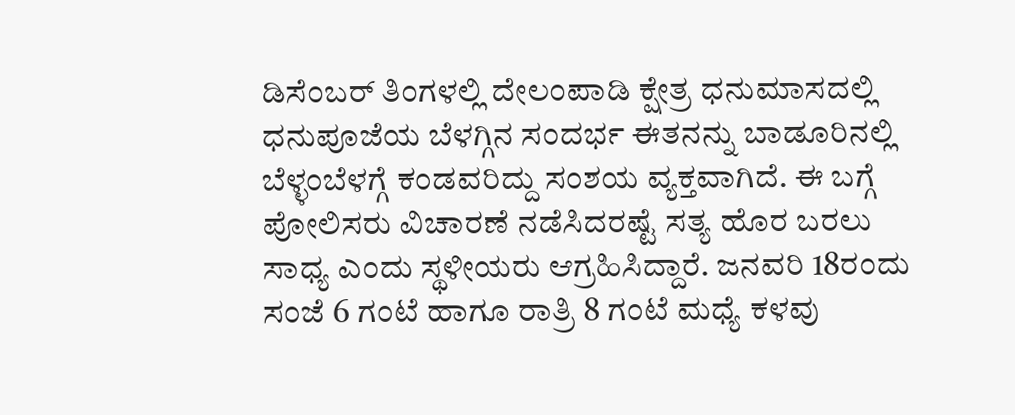ಡಿಸೆಂಬರ್ ತಿಂಗಳಲ್ಲಿ ದೇಲಂಪಾಡಿ ಕ್ಷೇತ್ರ ಧನುಮಾಸದಲ್ಲಿ ಧನುಪೂಜೆಯ ಬೆಳಗ್ಗಿನ ಸಂದರ್ಭ ಈತನನ್ನು ಬಾಡೂರಿನಲ್ಲಿ ಬೆಳ್ಳಂಬೆಳಗ್ಗೆ ಕಂಡವರಿದ್ದು ಸಂಶಯ ವ್ಯಕ್ತವಾಗಿದೆ. ಈ ಬಗ್ಗೆ ಪೋಲಿಸರು ವಿಚಾರಣೆ ನಡೆಸಿದರಷ್ಟೆ ಸತ್ಯ ಹೊರ ಬರಲು ಸಾಧ್ಯ ಎಂದು ಸ್ಥಳೀಯರು ಆಗ್ರಹಿಸಿದ್ದಾರೆ. ಜನವರಿ 18ರಂದು ಸಂಜೆ 6 ಗಂಟೆ ಹಾಗೂ ರಾತ್ರಿ 8 ಗಂಟೆ ಮಧ್ಯೆ ಕಳವು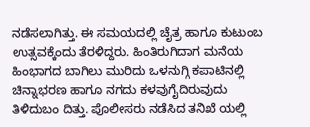ನಡೆಸಲಾಗಿತ್ತು. ಈ ಸಮಯದಲ್ಲಿ ಚೈತ್ರ ಹಾಗೂ ಕುಟುಂಬ ಉತ್ಸವಕ್ಕೆಂದು ತೆರಳಿದ್ದರು. ಹಿಂತಿರುಗಿದಾಗ ಮನೆಯ ಹಿಂಭಾಗದ ಬಾಗಿಲು ಮುರಿದು ಒಳನುಗ್ಗಿ ಕಪಾಟಿನಲ್ಲಿ ಚಿನ್ನಾಭರಣ ಹಾಗೂ ನಗದು ಕಳವುಗೈದಿರುವುದು ತಿಳಿದುಬಂ ದಿತ್ತು. ಪೊಲೀಸರು ನಡೆಸಿದ ತನಿಖೆ ಯಲ್ಲಿ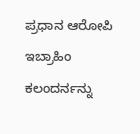ಪ್ರಧಾನ ಆರೋಪಿ ಇಬ್ರಾಹಿಂ ಕಲಂದರ್ನನ್ನು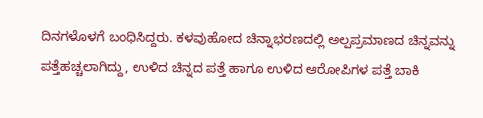ದಿನಗಳೊಳಗೆ ಬಂಧಿಸಿದ್ದರು. ಕಳವುಹೋದ ಚಿನ್ನಾಭರಣದಲ್ಲಿ ಅಲ್ಪಪ್ರಮಾಣದ ಚಿನ್ನವನ್ನು ಪತ್ತೆಹಚ್ಚಲಾಗಿದ್ದು, ಉಳಿದ ಚಿನ್ನದ ಪತ್ತೆ ಹಾಗೂ ಉಳಿದ ಆರೋಪಿಗಳ ಪತ್ತೆ ಬಾಕಿ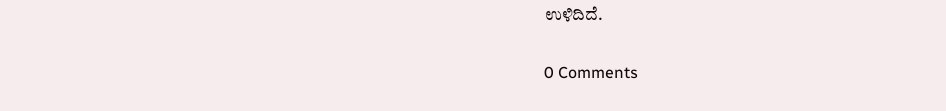ಉಳಿದಿದೆ.

0 Comments